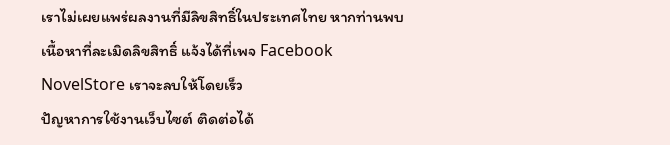เราไม่เผยแพร่ผลงานที่มีลิขสิทธิ์ในประเทศไทย หากท่านพบเนื้อหาที่ละเมิดลิขสิทธิ์ แจ้งได้ที่เพจ Facebook NovelStore เราจะลบให้โดยเร็ว
ปัญหาการใช้งานเว็บไซต์ ติดต่อได้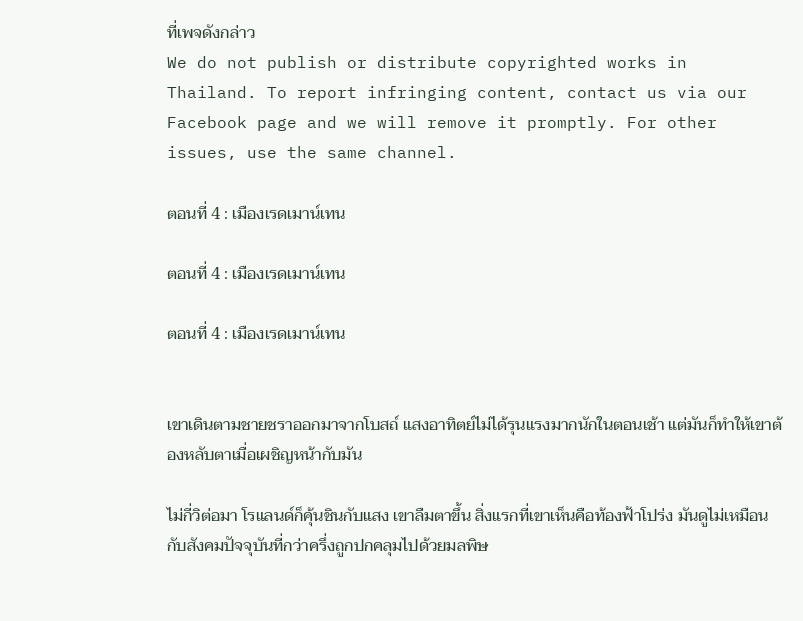ที่เพจดังกล่าว
We do not publish or distribute copyrighted works in Thailand. To report infringing content, contact us via our Facebook page and we will remove it promptly. For other issues, use the same channel.

ตอนที่ 4 : เมืองเรดเมาน์เทน

ตอนที่ 4 : เมืองเรดเมาน์เทน

ตอนที่ 4 : เมืองเรดเมาน์เทน


เขาเดินตามชายชราออกมาจากโบสถ์ แสงอาทิตย์ไม่ได้รุนแรงมากนักในตอนเช้า แต่มันก็ทำให้เขาต้องหลับตาเมื่อเผชิญหน้ากับมัน

ไม่กี่วิต่อมา โรแลนด์ก็คุ้นชินกับแสง เขาลืมตาขึ้น สิ่งแรกที่เขาเห็นคือท้องฟ้าโปร่ง มันดูไม่เหมือนกับสังคมปัจจุบันที่กว่าครึ่งถูกปกคลุมไปด้วยมลพิษ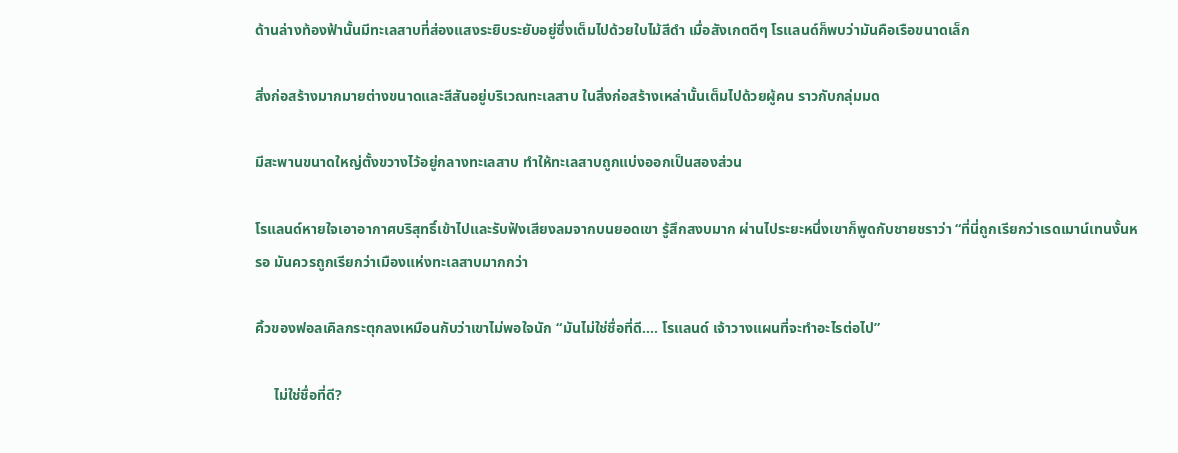ด้านล่างท้องฟ้านั้นมีทะเลสาบที่ส่องแสงระยิบระยับอยู่ซึ่งเต็มไปด้วยใบไม้สีดำ เมื่อสังเกตดีๆ โรแลนด์ก็พบว่ามันคือเรือขนาดเล็ก

สิ่งก่อสร้างมากมายต่างขนาดและสีสันอยู่บริเวณทะเลสาบ ในสิ่งก่อสร้างเหล่านั้นเต็มไปด้วยผู้คน ราวกับกลุ่มมด

มีสะพานขนาดใหญ่ตั้งขวางไว้อยู่กลางทะเลสาบ ทำให้ทะเลสาบถูกแบ่งออกเป็นสองส่วน

โรแลนด์หายใจเอาอากาศบริสุทธิ์เข้าไปและรับฟังเสียงลมจากบนยอดเขา รู้สึกสงบมาก ผ่านไประยะหนึ่งเขาก็พูดกับชายชราว่า “ที่นี่ถูกเรียกว่าเรดเมาน์เทนงั้นหรอ มันควรถูกเรียกว่าเมืองแห่งทะเลสาบมากกว่า

คิ้วของฟอลเคิลกระตุกลงเหมือนกับว่าเขาไม่พอใจนัก “มันไม่ใช่ชื่อที่ดี.... โรแลนด์ เจ้าวางแผนที่จะทำอะไรต่อไป”

     ไม่ใช่ชื่อที่ดี?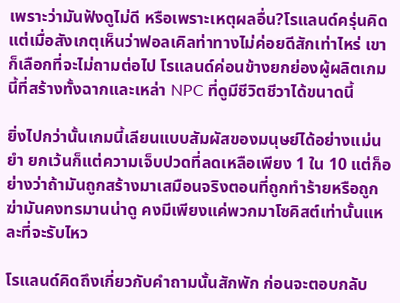เพราะว่ามันฟังดูไม่ดี หรือเพราะเหตุผลอื่น?โรแลนด์ครุ่นคิดแต่เมื่อสังเกตุเห็นว่าฟอลเคิลท่าทางไม่ค่อยดีสักเท่าไหร่ เขาก็เลือกที่จะไม่ถามต่อไป โรแลนด์ค่อนข้างยกย่องผู้ผลิตเกมนี้ที่สร้างทั้งฉากและเหล่า NPC ที่ดูมีชีวิตชีวาได้ขนาดนี้

ยิ่งไปกว่านั้นเกมนี้เลียนแบบสัมผัสของมนุษย์ได้อย่างแม่นยำ ยกเว้นก็แต่ความเจ็บปวดที่ลดเหลือเพียง 1 ใน 10 แต่ก็อย่างว่าถ้ามันถูกสร้างมาเสมือนจริงตอนที่ถูกทำร้ายหรือถูกฆ่ามันคงทรมานน่าดู คงมีเพียงแค่พวกมาโซคิสต์เท่านั้นแหละที่จะรับไหว

โรแลนด์คิดถึงเกี่ยวกับคำถามนั้นสักพัก ก่อนจะตอบกลับ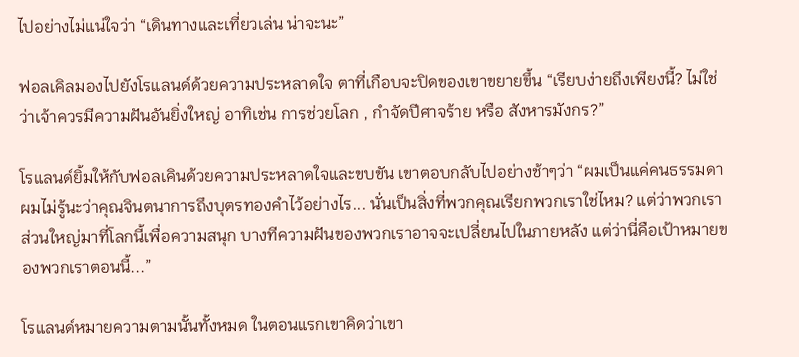ไปอย่างไม่แน่ใจว่า “เดินทางและเที่ยวเล่น น่าจะนะ”

ฟอลเคิลมองไปยังโรแลนด์ด้วยความประหลาดใจ ตาที่เกือบจะปิดของเขาขยายขึ้น “เรียบง่ายถึงเพียงนี้? ไม่ใช่ว่าเจ้าควรมีความฝันอันยิ่งใหญ่ อาทิเช่น การช่วยโลก , กำจัดปีศาจร้าย หรือ สังหารมังกร?”

โรแลนด์ยิ้มให้กับฟอลเคินด้วยความประหลาดใจและขบขัน เขาตอบกลับไปอย่างช้าๆว่า “ผมเป็นแค่คนธรรมดา ผมไม่รู้นะว่าคุณจินตนาการถึงบุตรทองคำไว้อย่างไร... นั่นเป็นสิ่งที่พวกคุณเรียกพวกเราใช่ไหม? แต่ว่าพวกเราส่วนใหญ่มาที่โลกนี้เพื่อความสนุก บางทีความฝันของพวกเราอาจจะเปลี่ยนไปในภายหลัง แต่ว่านี่คือเป้าหมายของพวกเราตอนนี้...”

โรแลนด์หมายความตามนั้นทั้งหมด ในตอนแรกเขาคิดว่าเขา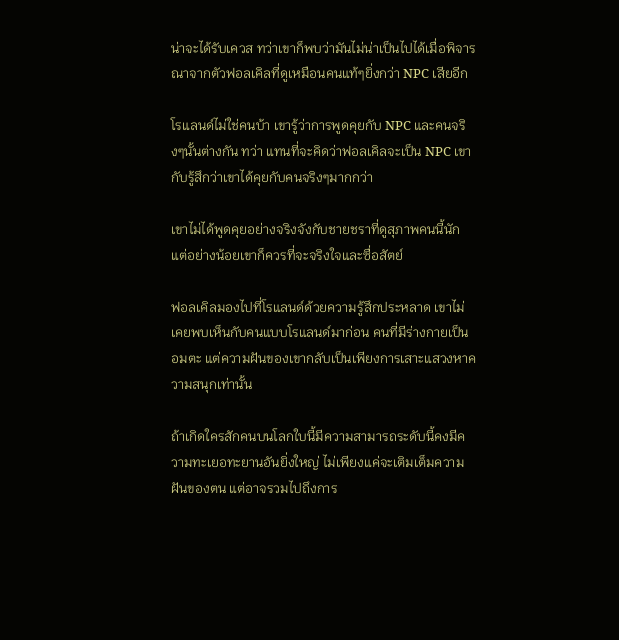น่าจะได้รับเควส ทว่าเขาก็พบว่ามันไม่น่าเป็นไปได้เมื่อพิจารณาจากตัวฟอลเคิลที่ดูเหมือนคนแท้ๆยิ่งกว่า NPC เสียอีก

โรแลนด์ไม่ใช่คนบ้า เขารู้ว่าการพูดคุยกับ NPC และคนจริงๆนั้นต่างกัน ทว่า แทนที่จะคิดว่าฟอลเคิลจะเป็น NPC เขากับรู้สึกว่าเขาได้คุยกับคนจริงๆมากกว่า

เขาไม่ได้พูดคุยอย่างจริงจังกับชายชราที่ดูสุภาพคนนี้นัก แต่อย่างน้อยเขาก็ควรที่จะจริงใจและซื่อสัตย์

ฟอลเคิลมองไปที่โรแลนด์ด้วยความรู้สึกประหลาด เขาไม่เคยพบเห็นกับคนแบบโรแลนด์มาก่อน คนที่มีร่างกายเป็นอมตะ แต่ความฝันของเขากลับเป็นเพียงการเสาะแสวงหาความสนุกเท่านั้น

ถ้าเกิดใครสักคนบนโลกใบนี้มีความสามารถระดับนี้คงมีความทะเยอทะยานอันยิ่งใหญ่ ไม่เพียงแค่จะเติมเต็มความฝันของตน แต่อาจรวมไปถึงการ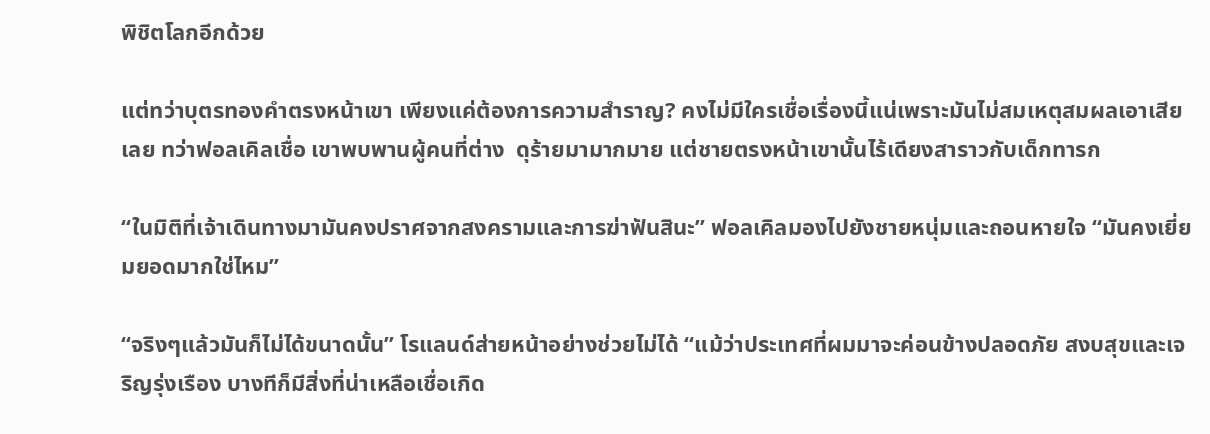พิชิตโลกอีกด้วย

แต่ทว่าบุตรทองคำตรงหน้าเขา เพียงแค่ต้องการความสำราญ? คงไม่มีใครเชื่อเรื่องนี้แน่เพราะมันไม่สมเหตุสมผลเอาเสียเลย ทว่าฟอลเคิลเชื่อ เขาพบพานผู้คนที่ต่าง  ดุร้ายมามากมาย แต่ชายตรงหน้าเขานั้นไร้เดียงสาราวกับเด็กทารก

“ในมิติที่เจ้าเดินทางมามันคงปราศจากสงครามและการฆ่าฟันสินะ” ฟอลเคิลมองไปยังชายหนุ่มและถอนหายใจ “มันคงเยี่ยมยอดมากใช่ไหม”

“จริงๆแล้วมันก็ไม่ได้ขนาดนั้น” โรแลนด์ส่ายหน้าอย่างช่วยไม่ได้ “แม้ว่าประเทศที่ผมมาจะค่อนข้างปลอดภัย สงบสุขและเจริญรุ่งเรือง บางทีก็มีสิ่งที่น่าเหลือเชื่อเกิด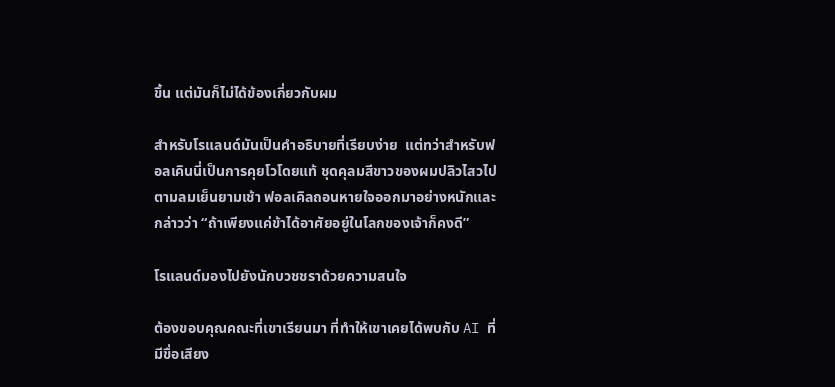ขึ้น แต่มันก็ไม่ได้ข้องเกี่ยวกับผม

สำหรับโรแลนด์มันเป็นคำอธิบายที่เรียบง่าย  แต่ทว่าสำหรับฟอลเคินนี่เป็นการคุยโวโดยแท้ ชุดคุลมสีขาวของผมปลิวไสวไปตามลมเย็นยามเช้า ฟอลเคิลถอนหายใจออกมาอย่างหนักและกล่าวว่า “ถ้าเพียงแค่ข้าได้อาศัยอยู่ในโลกของเจ้าก็คงดี”

โรแลนด์มองไปยังนักบวชชราด้วยความสนใจ

ต้องขอบคุณคณะที่เขาเรียนมา ที่ทำให้เขาเคยได้พบกับ AI ที่มีขื่อเสียง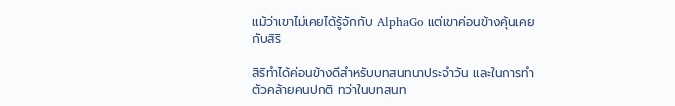แม้ว่าเขาไม่เคยได้รู้จักกับ AlphaGo แต่เขาค่อนข้างคุ้นเคยกับสิริ

สิริทำได้ค่อนข้างดีสำหรับบทสนทนาประจำวัน และในการทำตัวคล้ายคนปกติ ทว่าในบทสนท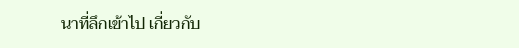นาที่ลึกเข้าไป เกี่ยวกับ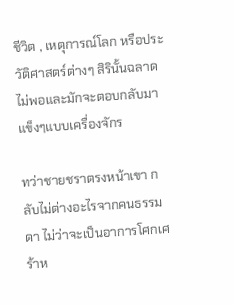ชีวิต , เหตุการณ์โลก หรือประวัติศาสตร์ต่างๆ สิรินั้นฉลาดไม่พอและมักจะตอบกลับมาแข็งๆแบบเครื่องจักร

ทว่าชายชราตรงหน้าเขา กลับไม่ต่างอะไรจากคนธรรมดา ไม่ว่าจะเป็นอาการโศกเศร้าห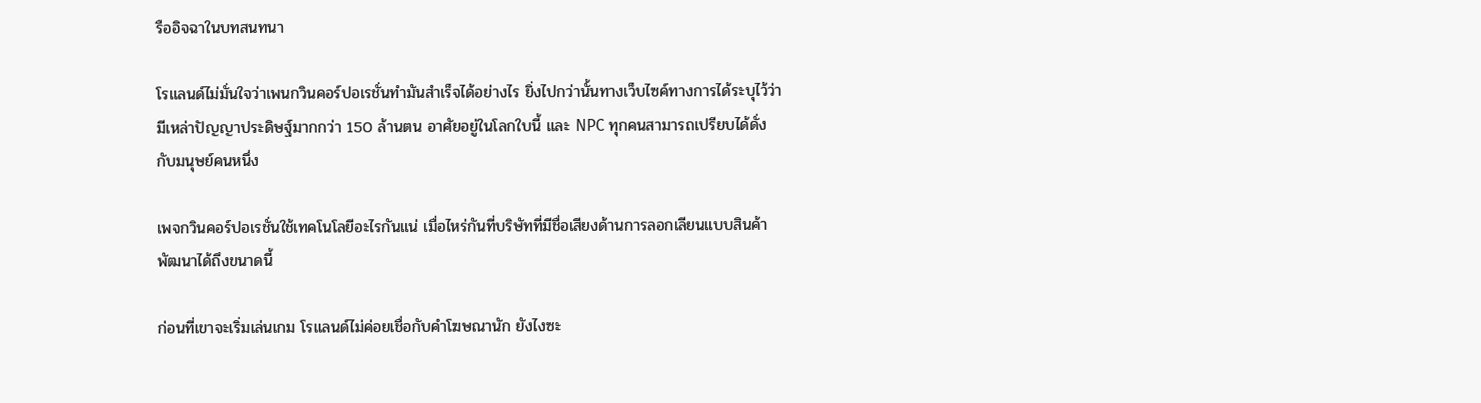รืออิจฉาในบทสนทนา

โรแลนด์ไม่มั่นใจว่าเพนกวินคอร์ปอเรชั่นทำมันสำเร็จได้อย่างไร ยิ่งไปกว่านั้นทางเว็บไซค์ทางการได้ระบุไว้ว่ามีเหล่าปัญญาประดิษฐ์มากกว่า 150 ล้านตน อาศัยอยู่ในโลกใบนี้ และ NPC ทุกคนสามารถเปรียบได้ดั่งกับมนุษย์คนหนึ่ง

เพจกวินคอร์ปอเรชั่นใช้เทคโนโลยีอะไรกันแน่ เมื่อไหร่กันที่บริษัทที่มีชื่อเสียงด้านการลอกเลียนแบบสินค้าพัฒนาได้ถึงขนาดนี้

ก่อนที่เขาจะเริ่มเล่นเกม โรแลนด์ไม่ค่อยเชื่อกับคำโฆษณานัก ยังไงซะ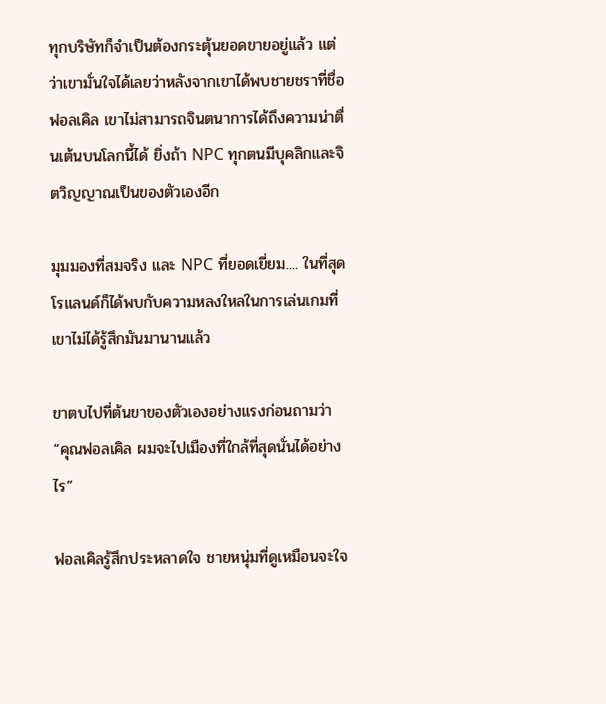ทุกบริษัทก็จำเป็นต้องกระตุ้นยอดขายอยู่แล้ว แต่ว่าเขามั่นใจได้เลยว่าหลังจากเขาได้พบชายชราที่ชื่อฟอลเคิล เขาไม่สามารถจินตนาการได้ถึงความน่าตื่นเต้นบนโลกนี้ได้ ยิ่งถ้า NPC ทุกตนมีบุคลิกและจิตวิญญาณเป็นของตัวเองอีก

มุมมองที่สมจริง และ NPC ที่ยอดเยี่ยม.... ในที่สุดโรแลนด์ก็ได้พบกับความหลงใหลในการเล่นเกมที่เขาไม่ได้รู้สึกมันมานานแล้ว

ขาตบไปที่ต้นขาของตัวเองอย่างแรงก่อนถามว่า “คุณฟอลเคิล ผมจะไปเมืองที่ใกล้ที่สุดนั่นได้อย่างไร”

ฟอลเคิลรู้สึกประหลาดใจ ชายหนุ่มที่ดูเหมือนจะใจ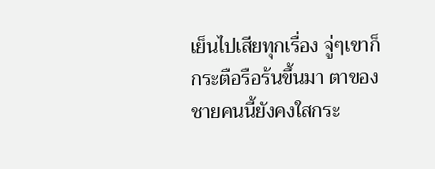เย็นไปเสียทุกเรื่อง จู่ๆเขาก็กระตือรือร้นขึ้นมา ตาของชายคนนี้ยังคงใสกระ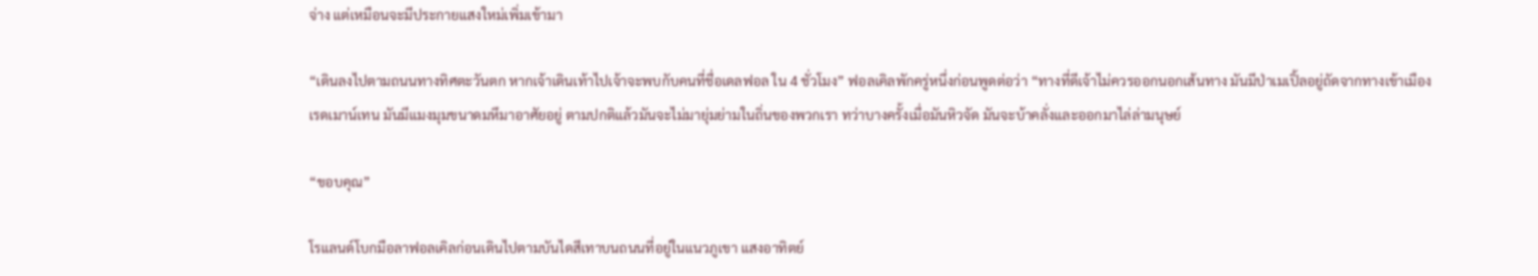จ่าง แต่เหมือนจะมีประกายแสงใหม่เพิ่มเข้ามา

“เดินลงไปตามถนนทางทิศตะวันตก หากเจ้าเดินเท้าไปเจ้าจะพบกับคนที่ชื่อเดลฟอล ใน 4 ชั่วโมง” ฟอลเคิลพักครู่หนึ่งก่อนพูดต่อว่า “ทางที่ดีเจ้าไม่ควรออกนอกเส้นทาง มันมีป่าเมเปิ้ลอยู่ถัดจากทางเข้าเมืองเรดเมาน์เทน มันมีแมงมุมขนาดมหึมาอาศัยอยู่ ตามปกติแล้วมันจะไม่มายุ่มย่ามในถิ่นของพวกเรา ทว่าบางครั้งเมื่อมันหิวจัด มันจะบ้าคลั่งและออกมาไล่ล่ามนุษย์

“ขอบคุณ”

โรแลนด์โบกมือลาฟอลเคิลก่อนเดินไปตามบันไดสีเทาบนถนนที่อยู่ในแนวภูเขา แสงอาทิตย์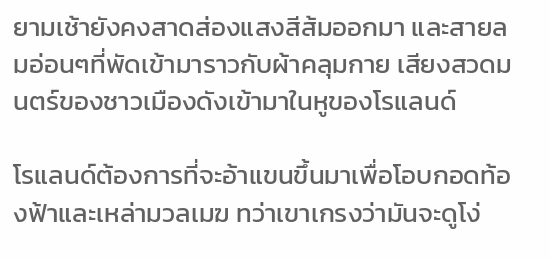ยามเช้ายังคงสาดส่องแสงสีส้มออกมา และสายลมอ่อนๆที่พัดเข้ามาราวกับผ้าคลุมกาย เสียงสวดมนตร์ของชาวเมืองดังเข้ามาในหูของโรแลนด์

โรแลนด์ต้องการที่จะอ้าแขนขึ้นมาเพื่อโอบกอดท้องฟ้าและเหล่ามวลเมฆ ทว่าเขาเกรงว่ามันจะดูโง่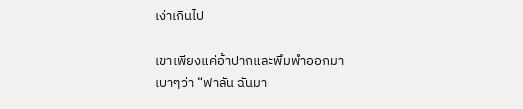เง่าเกินไป

เขาเพียงแค่อ้าปากและพึมพำออกมาเบาๆว่า “ฟาลัน ฉันมา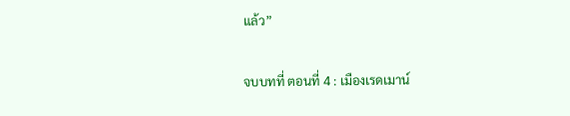แล้ว”

จบบทที่ ตอนที่ 4 : เมืองเรดเมาน์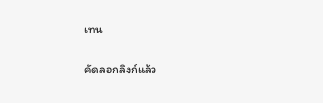เทน

คัดลอกลิงก์แล้ว